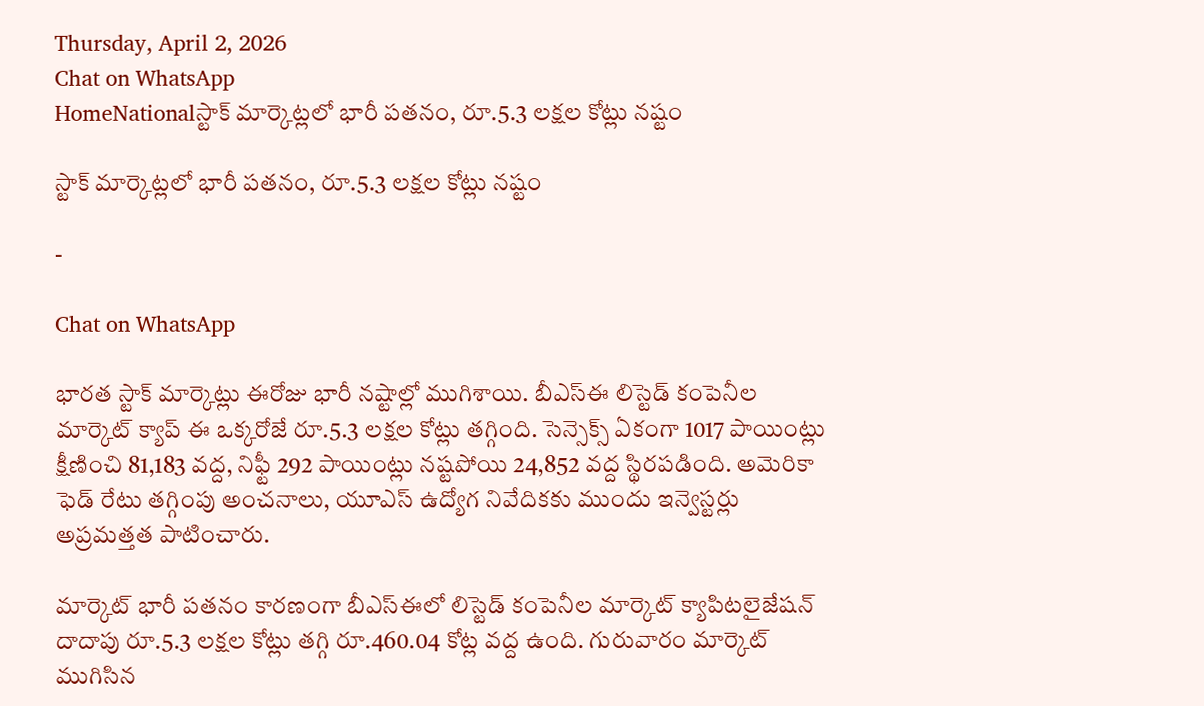Thursday, April 2, 2026
Chat on WhatsApp
HomeNationalస్టాక్ మార్కెట్లలో భారీ పతనం, రూ.5.3 లక్షల కోట్లు నష్టం

స్టాక్ మార్కెట్లలో భారీ పతనం, రూ.5.3 లక్షల కోట్లు నష్టం

-

Chat on WhatsApp

భారత స్టాక్ మార్కెట్లు ఈరోజు భారీ నష్టాల్లో ముగిశాయి. బీఎస్ఈ లిస్టెడ్ కంపెనీల మార్కెట్ క్యాప్ ఈ ఒక్కరోజే రూ.5.3 లక్షల కోట్లు తగ్గింది. సెన్సెక్స్ ఏకంగా 1017 పాయింట్లు క్షీణించి 81,183 వద్ద, నిఫ్టీ 292 పాయింట్లు నష్టపోయి 24,852 వద్ద స్థిరపడింది. అమెరికా ఫెడ్ రేటు తగ్గింపు అంచనాలు, యూఎస్ ఉద్యోగ నివేదికకు ముందు ఇన్వెస్టర్లు అప్రమత్తత పాటించారు.

మార్కెట్ భారీ పతనం కారణంగా బీఎస్ఈలో లిస్టెడ్ కంపెనీల మార్కెట్ క్యాపిటలైజేషన్ దాదాపు రూ.5.3 లక్షల కోట్లు తగ్గి రూ.460.04 కోట్ల వద్ద ఉంది. గురువారం మార్కెట్ ముగిసిన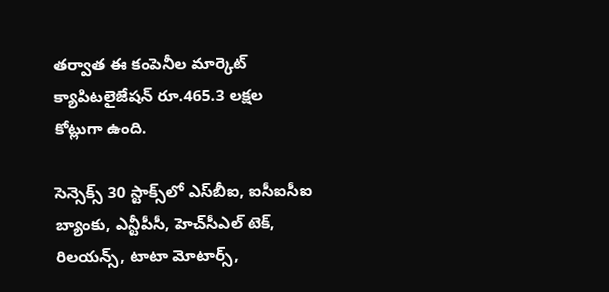తర్వాత ఈ కంపెనీల మార్కెట్ క్యాపిటలైజేషన్ రూ.465.3 లక్షల కోట్లుగా ఉంది.

సెన్సెక్స్ 30 స్టాక్స్‌లో ఎస్‌బీఐ, ఐసీఐసీఐ బ్యాంకు, ఎన్టీపీసీ, హెచ్‌సీఎల్ టెక్, రిలయన్స్, టాటా మోటార్స్,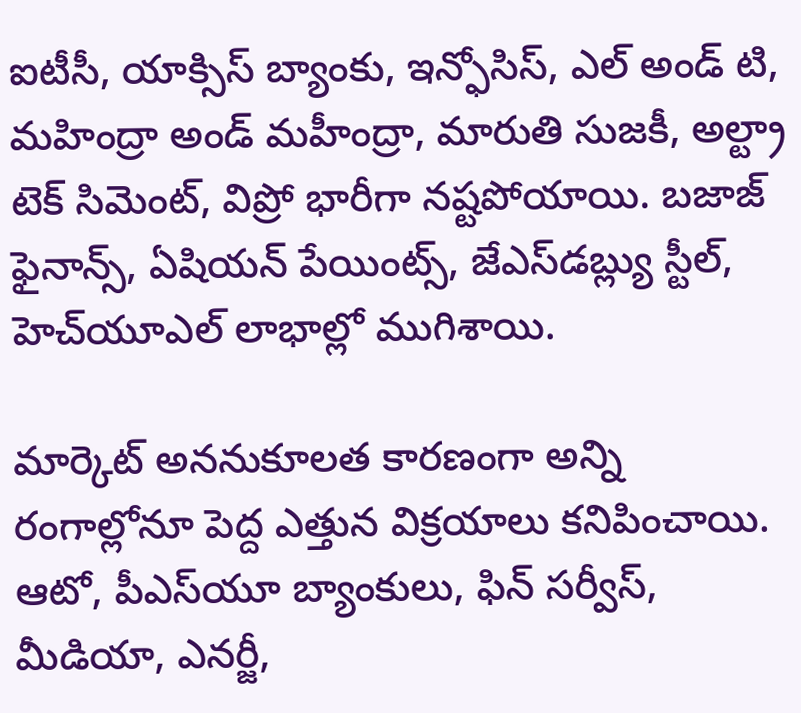ఐటీసీ, యాక్సిస్ బ్యాంకు, ఇన్ఫోసిస్, ఎల్ అండ్ టి, మహింద్రా అండ్ మహీంద్రా, మారుతి సుజకీ, అల్ట్రా టెక్ సిమెంట్, విప్రో భారీగా నష్టపోయాయి. బజాజ్ ఫైనాన్స్, ఏషియన్ పేయింట్స్, జేఎస్‌డబ్ల్యు స్టీల్, హెచ్‌యూఎల్ లాభాల్లో ముగిశాయి.

మార్కెట్ అననుకూలత కారణంగా అన్ని రంగాల్లోనూ పెద్ద ఎత్తున విక్రయాలు కనిపించాయి. ఆటో, పీఎస్‌యూ బ్యాంకులు, ఫిన్ సర్వీస్, మీడియా, ఎనర్జీ,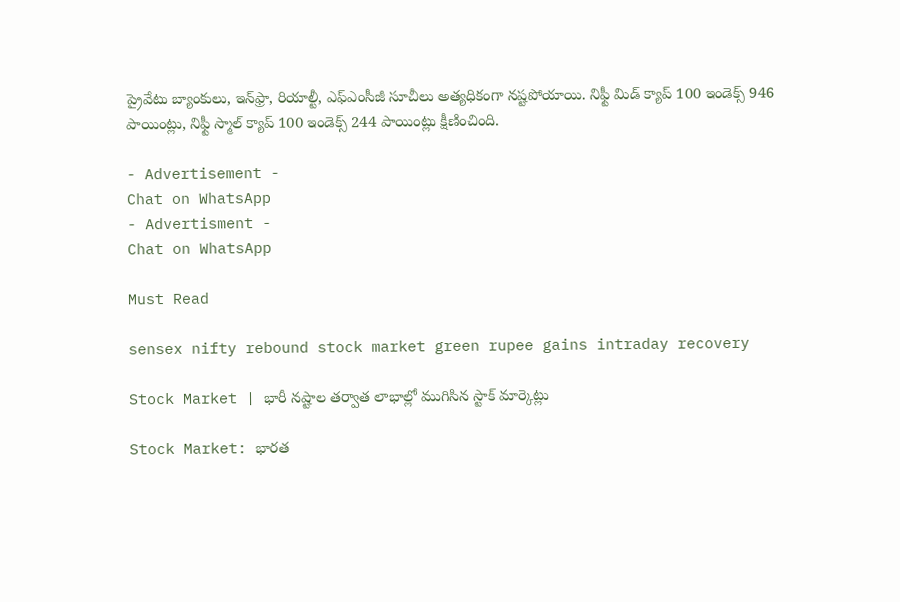ప్రైవేటు బ్యాంకులు, ఇన్‌ఫ్రా, రియాల్టీ, ఎఫ్ఎంసీజీ సూచీలు అత్యధికంగా నష్టపోయాయి. నిఫ్టీ మిడ్ క్యాప్ 100 ఇండెక్స్ 946 పాయింట్లు, నిఫ్టీ స్మాల్ క్యాప్ 100 ఇండెక్స్ 244 పాయింట్లు క్షీణించింది.

- Advertisement -
Chat on WhatsApp
- Advertisment -
Chat on WhatsApp

Must Read

sensex nifty rebound stock market green rupee gains intraday recovery

Stock Market | భారీ నష్టాల తర్వాత లాభాల్లో ముగిసిన స్టాక్ మార్కెట్లు

Stock Market: భారత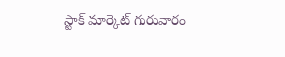స్టాక్ మార్కెట్ గురువారం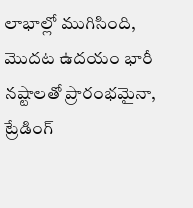లాభాల్లో ముగిసింది, మొదట ఉదయం భారీ నష్టాలతో ప్రారంభమైనా, ట్రేడింగ్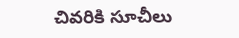చివరికి సూచీలు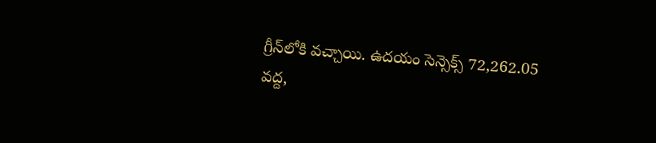గ్రీన్‌లోకి వచ్చాయి. ఉదయం సెన్సెక్స్ 72,262.05 వద్ద,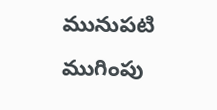మునుపటి ముగింపు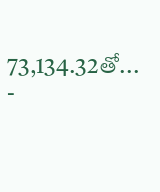73,134.32తో...
-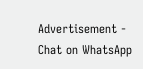Advertisement -
Chat on WhatsApp